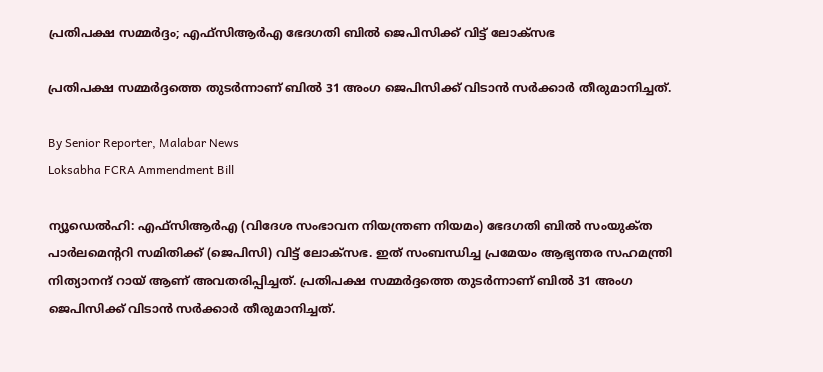പ്രതിപക്ഷ സമ്മർദ്ദം; എഫ്‌സിആർഎ ഭേദഗതി ബിൽ ജെപിസിക്ക് വിട്ട് ലോക്‌സഭ

പ്രതിപക്ഷ സമ്മർദ്ദത്തെ തുടർന്നാണ് ബിൽ 31 അംഗ ജെപിസിക്ക് വിടാൻ സർക്കാർ തീരുമാനിച്ചത്.

By Senior Reporter, Malabar News
Loksabha FCRA Ammendment Bill

ന്യൂഡെൽഹി: എഫ്‌സിആർഎ (വിദേശ സംഭാവന നിയന്ത്രണ നിയമം) ഭേദഗതി ബിൽ സംയുക്‌ത പാർലമെന്ററി സമിതിക്ക് (ജെപിസി) വിട്ട് ലോക്‌സഭ. ഇത് സംബന്ധിച്ച പ്രമേയം ആഭ്യന്തര സഹമന്ത്രി നിത്യാനന്ദ് റായ് ആണ് അവതരിപ്പിച്ചത്. പ്രതിപക്ഷ സമ്മർദ്ദത്തെ തുടർന്നാണ് ബിൽ 31 അംഗ ജെപിസിക്ക് വിടാൻ സർക്കാർ തീരുമാനിച്ചത്.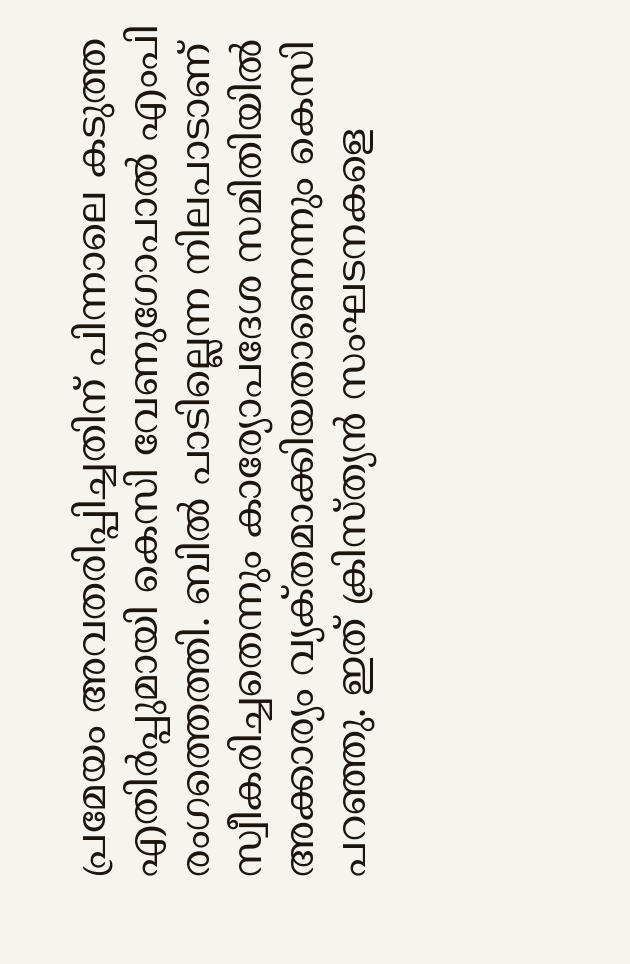പ്രമേയം അവതരിപ്പിച്ചതിന് പിന്നാലെ കടുത്ത എതിർപ്പുമായി കെസി വേണുഗോപാൽ എംപി രംഗത്തെത്തി. ബിൽ പാടില്ലെന്ന നിലപാടാണ് സ്വീകരിച്ചതെന്നും കാര്യോപദേശ സമിതിയിൽ അക്കാര്യം വ്യക്‌തമാക്കിയതാണെന്നും കെസി പറഞ്ഞു. ഇത് ക്രിസ്‌ത്യൻ സംഘടനകളെ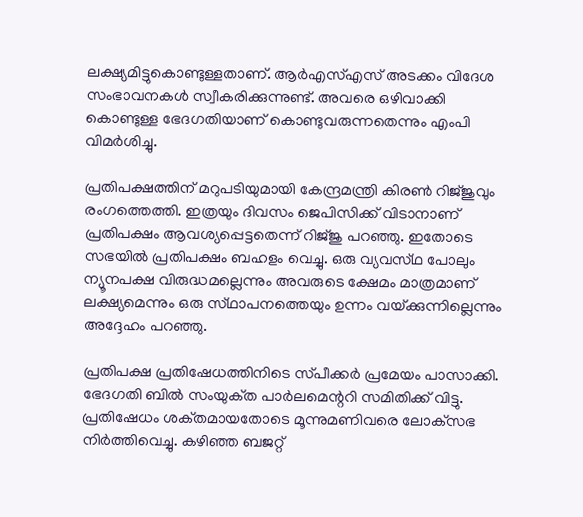ലക്ഷ്യമിട്ടുകൊണ്ടുള്ളതാണ്. ആർഎസ്എസ് അടക്കം വിദേശ സംഭാവനകൾ സ്വീകരിക്കുന്നുണ്ട്. അവരെ ഒഴിവാക്കി കൊണ്ടുള്ള ഭേദഗതിയാണ് കൊണ്ടുവരുന്നതെന്നും എംപി വിമർശിച്ചു.

പ്രതിപക്ഷത്തിന് മറുപടിയുമായി കേന്ദ്രമന്ത്രി കിരൺ റിജ്‌ജുവും രംഗത്തെത്തി. ഇത്രയും ദിവസം ജെപിസിക്ക് വിടാനാണ് പ്രതിപക്ഷം ആവശ്യപ്പെട്ടതെന്ന് റിജ്‌ജു പറഞ്ഞു. ഇതോടെ സഭയിൽ പ്രതിപക്ഷം ബഹളം വെച്ചു. ഒരു വ്യവസ്‌ഥ പോലും ന്യൂനപക്ഷ വിരുദ്ധമല്ലെന്നും അവരുടെ ക്ഷേമം മാത്രമാണ് ലക്ഷ്യമെന്നും ഒരു സ്‌ഥാപനത്തെയും ഉന്നം വയ്‌ക്കുന്നില്ലെന്നും അദ്ദേഹം പറഞ്ഞു.

പ്രതിപക്ഷ പ്രതിഷേധത്തിനിടെ സ്‌പീക്കർ പ്രമേയം പാസാക്കി. ഭേദഗതി ബിൽ സംയുക്‌ത പാർലമെന്ററി സമിതിക്ക് വിട്ടു. പ്രതിഷേധം ശക്‌തമായതോടെ മൂന്നുമണിവരെ ലോക്‌സഭ നിർത്തിവെച്ചു. കഴിഞ്ഞ ബജറ്റ്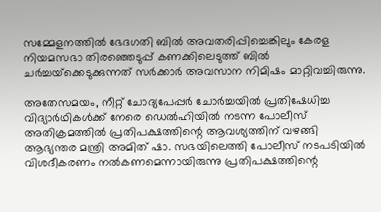സമ്മേളനത്തിൽ ഭേദഗതി ബിൽ അവതരിപ്പിച്ചെങ്കിലും കേരള നിയമസഭാ തിരഞ്ഞെടുപ്പ് കണക്കിലെടുത്ത് ബിൽ ചർച്ചയ്‌ക്കെടുക്കുന്നത്‌ സർക്കാർ അവസാന നിമിഷം മാറ്റിവച്ചിരുന്നു.

അതേസമയം, നീറ്റ് ചോദ്യപേപ്പർ ചോർച്ചയിൽ പ്രതിഷേധിച്ച വിദ്യാർഥികൾക്ക് നേരെ ഡെൽഹിയിൽ നടന്ന പോലീസ് അതിക്രമത്തിൽ പ്രതിപക്ഷത്തിന്റെ ആവശ്യത്തിന് വഴങ്ങി ആഭ്യന്തര മന്ത്രി അമിത് ഷാ. സഭയിലെത്തി പോലീസ് നടപടിയിൽ വിശദീകരണം നൽകണമെന്നായിരുന്നു പ്രതിപക്ഷത്തിന്റെ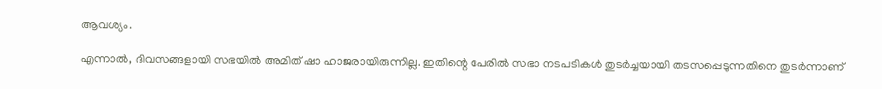ആവശ്യം.

എന്നാൽ, ദിവസങ്ങളായി സഭയിൽ അമിത് ഷാ ഹാജരായിരുന്നില്ല. ഇതിന്റെ പേരിൽ സഭാ നടപടികൾ തുടർച്ചയായി തടസപ്പെടുന്നതിനെ തുടർന്നാണ്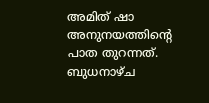അമിത് ഷാ അനുനയത്തിന്റെ പാത തുറന്നത്. ബുധനാഴ്‌ച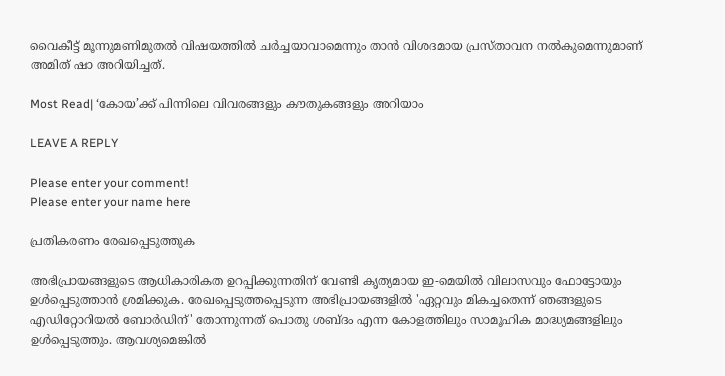വൈകീട്ട് മൂന്നുമണിമുതൽ വിഷയത്തിൽ ചർച്ചയാവാമെന്നും താൻ വിശദമായ പ്രസ്‌താവന നൽകുമെന്നുമാണ് അമിത് ഷാ അറിയിച്ചത്.

Most Read| ‘കോയ’ക്ക് പിന്നിലെ വിവരങ്ങളും കൗതുകങ്ങളും അറിയാം

LEAVE A REPLY

Please enter your comment!
Please enter your name here

പ്രതികരണം രേഖപ്പെടുത്തുക

അഭിപ്രായങ്ങളുടെ ആധികാരികത ഉറപ്പിക്കുന്നതിന് വേണ്ടി കൃത്യമായ ഇ-മെയിൽ വിലാസവും ഫോട്ടോയും ഉൾപ്പെടുത്താൻ ശ്രമിക്കുക. രേഖപ്പെടുത്തപ്പെടുന്ന അഭിപ്രായങ്ങളിൽ 'ഏറ്റവും മികച്ചതെന്ന് ഞങ്ങളുടെ എഡിറ്റോറിയൽ ബോർഡിന്' തോന്നുന്നത് പൊതു ശബ്‌ദം എന്ന കോളത്തിലും സാമൂഹിക മാദ്ധ്യമങ്ങളിലും ഉൾപ്പെടുത്തും. ആവശ്യമെങ്കിൽ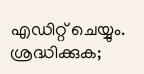എഡിറ്റ് ചെയ്യും. ശ്രദ്ധിക്കുക;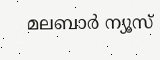മലബാർ ന്യൂസ്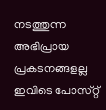നടത്തുന്ന അഭിപ്രായ പ്രകടനങ്ങളല്ല ഇവിടെ പോസ്‌റ്റ്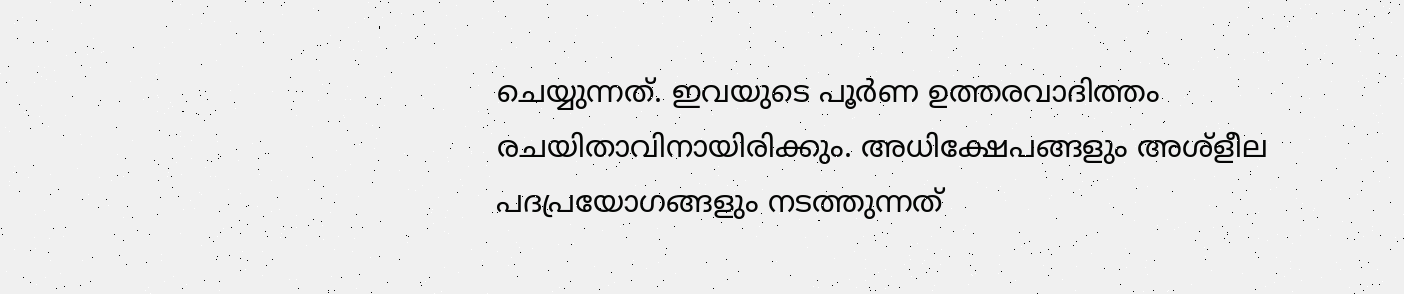ചെയ്യുന്നത്. ഇവയുടെ പൂർണ ഉത്തരവാദിത്തം രചയിതാവിനായിരിക്കും. അധിക്ഷേപങ്ങളും അശ്‌ളീല പദപ്രയോഗങ്ങളും നടത്തുന്നത്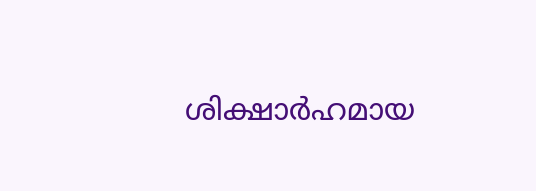ശിക്ഷാർഹമായ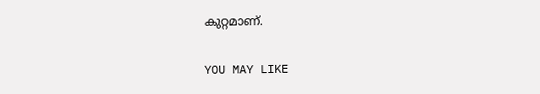കുറ്റമാണ്.

YOU MAY LIKE